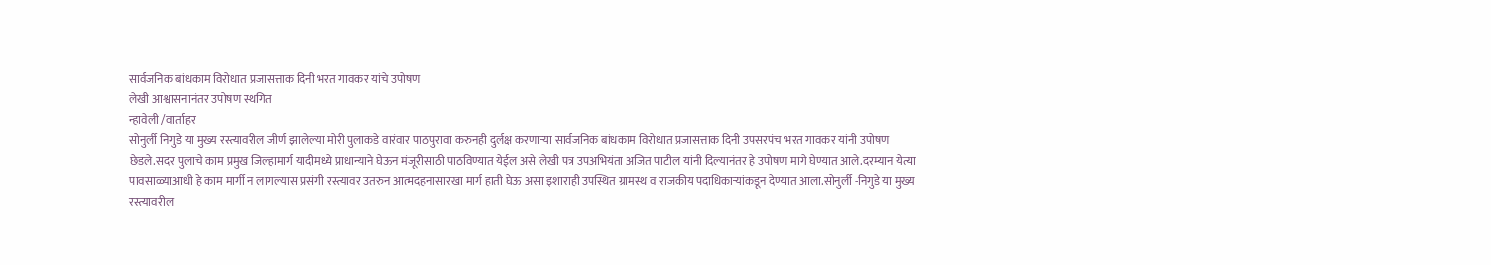सार्वजनिक बांधकाम विरोधात प्रजासत्ताक दिनी भरत गावकर यांचे उपोषण
लेखी आश्वासनानंतर उपोषण स्थगित
न्हावेली /वार्ताहर
सोनुर्ली निगुडे या मुख्य रस्त्यावरील जीर्ण झालेल्या मोरी पुलाकडे वारंवार पाठपुरावा करुनही दुर्लक्ष करणाऱ्या सार्वजनिक बांधकाम विरोधात प्रजासत्ताक दिनी उपसरपंच भरत गावकर यांनी उपोषण छेडले.सदर पुलाचे काम प्रमुख जिल्हामार्ग यादीमध्ये प्राधान्याने घेऊन मंजूरीसाठी पाठविण्यात येईल असे लेखी पत्र उपअभियंता अजित पाटील यांनी दिल्यानंतर हे उपोषण मागे घेण्यात आले.दरम्यान येत्या पावसाळ्याआधी हे काम मार्गी न लागल्यास प्रसंगी रस्त्यावर उतरुन आत्मदहनासारखा मार्ग हाती घेऊ असा इशाराही उपस्थित ग्रामस्थ व राजकीय पदाधिकाऱ्यांकडून देण्यात आला.सोनुर्ली -निगुडे या मुख्य रस्त्यावरील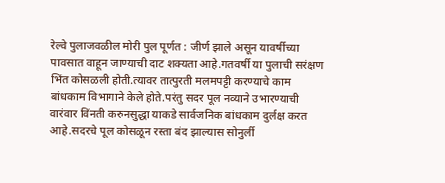रेल्वे पुलाजवळील मोरी पुल पूर्णत : जीर्ण झाले असून यावर्षीच्या पावसात वाहून जाण्याची दाट शक्यता आहे.गतवर्षी या पुलाची सरंक्षण भिंत कोसळली होती.त्यावर तात्पुरती मलमपट्टी करण्याचे काम बांधकाम विभागाने केले होते.परंतु सदर पूल नव्याने उभारण्याची वारंवार विंनती करुनसुद्धा याकडे सार्वजनिक बांधकाम दुर्लक्ष करत आहे.सदरचे पूल कोसळून रस्ता बंद झाल्यास सोनुर्ली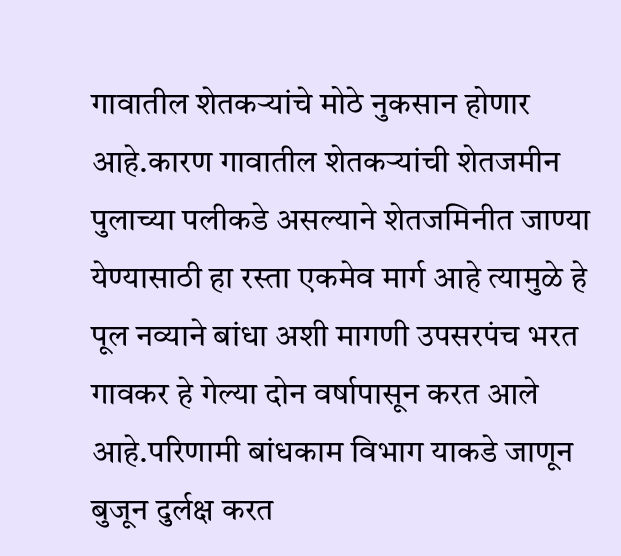गावातील शेतकऱ्यांचे मोठे नुकसान होणार आहे.कारण गावातील शेतकऱ्यांची शेतजमीन पुलाच्या पलीकडे असल्याने शेतजमिनीत जाण्या येण्यासाठी हा रस्ता एकमेव मार्ग आहे त्यामुळे हे पूल नव्याने बांधा अशी मागणी उपसरपंच भरत गावकर हे गेल्या दोन वर्षापासून करत आले आहे.परिणामी बांधकाम विभाग याकडे जाणून बुजून दुर्लक्ष करत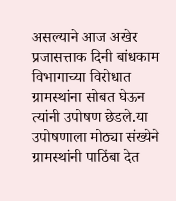असल्याने आज अखेर प्रजासत्ताक दिनी बांधकाम विभागाच्या विरोधात ग्रामस्थांना सोबत घेऊन त्यांनी उपोषण छेडले.या उपोषणाला मोठ्या संख्येने ग्रामस्थांनी पाठिंबा देत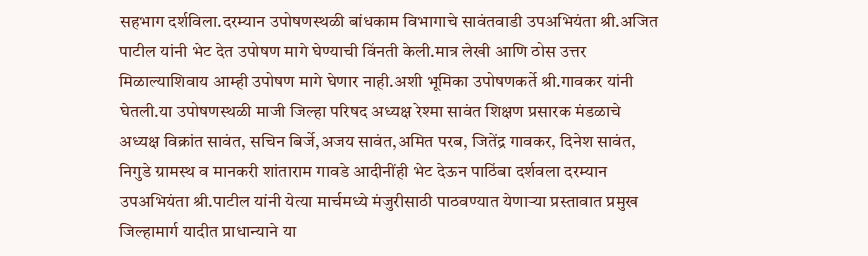सहभाग दर्शविला.दरम्यान उपोषणस्थळी बांधकाम विभागाचे सावंतवाडी उपअभियंता श्री.अजित पाटील यांनी भेट देत उपोषण मागे घेण्याची विंनती केली.मात्र लेखी आणि ठोस उत्तर मिळाल्याशिवाय आम्ही उपोषण मागे घेणार नाही.अशी भूमिका उपोषणकर्ते श्री.गावकर यांनी घेतली.या उपोषणस्थळी माजी जिल्हा परिषद अध्यक्ष रेश्मा सावंत शिक्षण प्रसारक मंडळाचे अध्यक्ष विक्रांत सावंत, सचिन बिर्जे,अजय सावंत,अमित परब, जितेंद्र गावकर, दिनेश सावंत, निगुडे ग्रामस्थ व मानकरी शांताराम गावडे आदीनींही भेट देऊन पाठिंबा दर्शवला दरम्यान उपअभियंता श्री.पाटील यांनी येत्या मार्चमध्ये मंजुरीसाठी पाठवण्यात येणाऱ्या प्रस्तावात प्रमुख जिल्हामार्ग यादीत प्राधान्याने या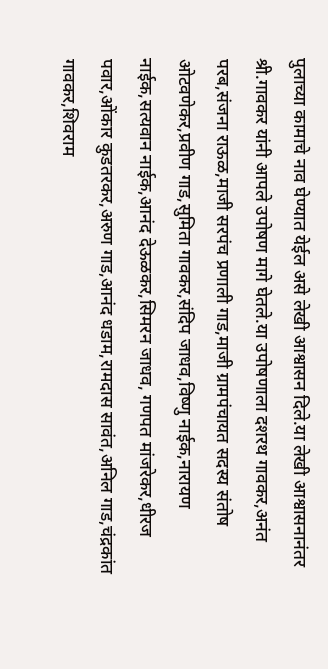पुलाच्या कामाचे नाव घेण्यात येईल असे लेखी आश्वासन दिले.या लेखी आश्वासनानंतर श्री.गावकर यांनी आपले उपोषण मागे घेतले.या उपोषणाला दशरथ गावकर,अनंत परब,संजना राऊळ,माजी सरपंच प्रणाली गाड,माजी ग्रामपंचायत सदस्य संतोष ओटवणेकर,प्रवीण गाड,सुमिता गावकर,संदिप जाधव,विष्णु नाईक,नारायण नाईक,सत्यवान नाईक,आनंद देऊळकर,सिमरन जाधव, गणपत मांजरेकर,धीरज पवार,ओंकार कुडतरकर,अरुण गाड,आनंद धडाम,रामदास सावंत,अनिल गाड,चंद्रकांत गावकर,शिवराम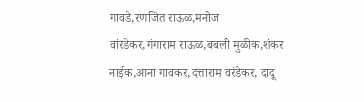गावडे,रणजित राऊळ,मनोज वांरडेकर,गंगाराम राऊळ,बबली मुळीक,शंकर नाईक,आना गावकर,दत्ताराम वरंडेकर, दादू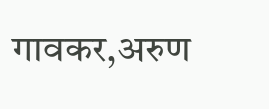गावकर,अरुण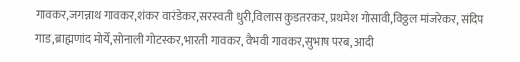गावकर,जगन्नाथ गावकर,शंकर वारंडेकर,सरस्वती धुरी,विलास कुडतरकर, प्रथमेश गोसावी,विठ्ठल मांजरेकर, संदिप गाड,ब्राह्मणांद मोर्ये,सोनाली गोटस्कर,भारती गावकर, वैभवी गावकर,सुभाष परब, आदी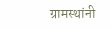ग्रामस्थांनी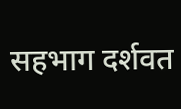सहभाग दर्शवत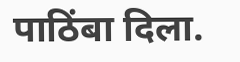पाठिंबा दिला.